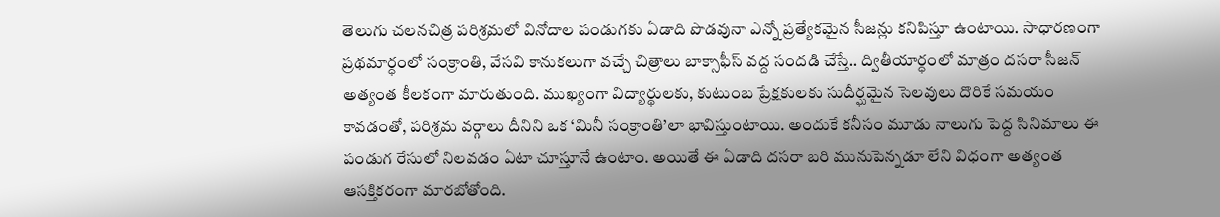తెలుగు చలనచిత్ర పరిశ్రమలో వినోదాల పండుగకు ఏడాది పొడవునా ఎన్నో ప్రత్యేకమైన సీజన్లు కనిపిస్తూ ఉంటాయి. సాధారణంగా ప్రథమార్ధంలో సంక్రాంతి, వేసవి కానుకలుగా వచ్చే చిత్రాలు బాక్సాఫీస్ వద్ద సందడి చేస్తే.. ద్వితీయార్ధంలో మాత్రం దసరా సీజన్ అత్యంత కీలకంగా మారుతుంది. ముఖ్యంగా విద్యార్థులకు, కుటుంబ ప్రేక్షకులకు సుదీర్ఘమైన సెలవులు దొరికే సమయం కావడంతో, పరిశ్రమ వర్గాలు దీనిని ఒక ‘మినీ సంక్రాంతి’లా భావిస్తుంటాయి. అందుకే కనీసం మూడు నాలుగు పెద్ద సినిమాలు ఈ పండుగ రేసులో నిలవడం ఏటా చూస్తూనే ఉంటాం. అయితే ఈ ఏడాది దసరా బరి మునుపెన్నడూ లేని విధంగా అత్యంత ఆసక్తికరంగా మారబోతోంది.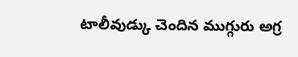టాలీవుడ్కు చెందిన ముగ్గురు అగ్ర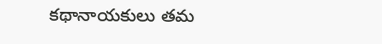కథానాయకులు తమ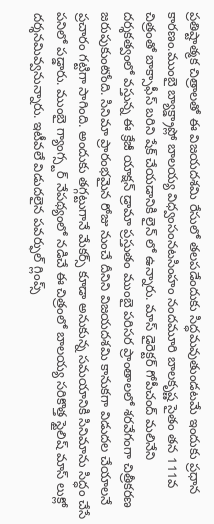ప్రతిష్టాత్మక చిత్రాలతో ఈ విజయదశమి రేసులో తలపడేందుకు సిద్ధమవుతుండటమే ఇందుకు ప్రధాన కారణం.ముంబై బ్యాక్డ్రాప్లో బాలయ్య విధ్వంసంనటసింహం నందమూరి బాలకృష్ణ సైతం తన 111వ చిత్రంతో బాక్సాఫీస్ బరిని షేక్ చేయడానికి లైన్ లో ఉన్నారు. మాస్ డైరెక్టర్ గోపీచంద్ మలినేని దర్శకత్వంలో వస్తున్న ఈ క్రేజీ యాక్షన్ డ్రామా ప్రస్తుతం ముంబై పరిసర ప్రాంతాలలో శరవేగంగా చిత్రీకరణ జరుపుకుంటోంది. సినిమా ప్రారంభమైన రోజు నుంచే దీనిని విజయదశమి కానుకగా విడుదల చేయాలనే ప్రచారం గట్టిగా సాగింది. అందుకు తగ్గట్టుగానే మేకర్స్ కూడా అనుకున్న సమయానికి సినిమాను సిద్ధం చేసే పనిలో పడ్డారు. ముంబై గ్యాంగ్స్టర్ నేపథ్యంలో నడిచే ఈ చిత్రంలో బాలయ్య సరికొత్త స్టైలిష్ మాస్ లుక్లో దర్శనమివ్వనున్నారు. ఇటీవలే విడుదలైన పవర్ఫుల్ గ్లింప్స్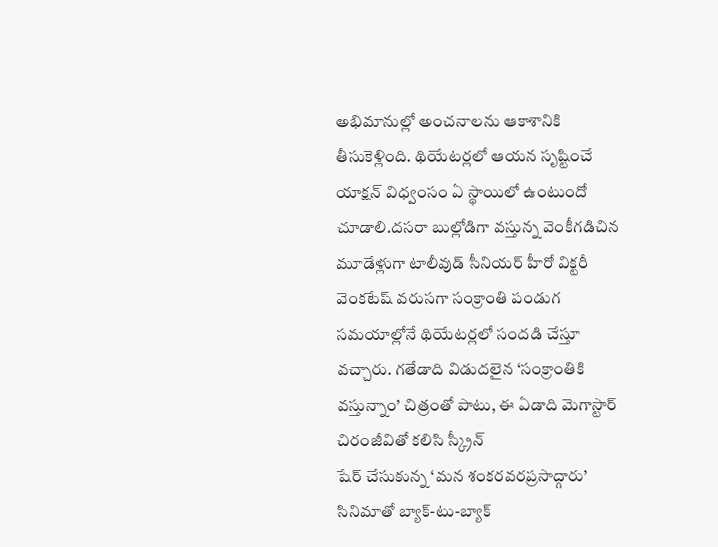అభిమానుల్లో అంచనాలను ఆకాశానికి తీసుకెళ్లింది. థియేటర్లలో ఆయన సృష్టించే యాక్షన్ విధ్వంసం ఏ స్థాయిలో ఉంటుందో చూడాలి.దసరా బుల్లోడిగా వస్తున్న వెంకీగడిచిన మూడేళ్లుగా టాలీవుడ్ సీనియర్ హీరో విక్టరీ వెంకటేష్ వరుసగా సంక్రాంతి పండుగ సమయాల్లోనే థియేటర్లలో సందడి చేస్తూ వచ్చారు. గతేడాది విడుదలైన ‘సంక్రాంతికి వస్తున్నాం’ చిత్రంతో పాటు, ఈ ఏడాది మెగాస్టార్ చిరంజీవితో కలిసి స్క్రీన్
షేర్ చేసుకున్న ‘మన శంకరవరప్రసాద్గారు’ సినిమాతో బ్యాక్-టు-బ్యాక్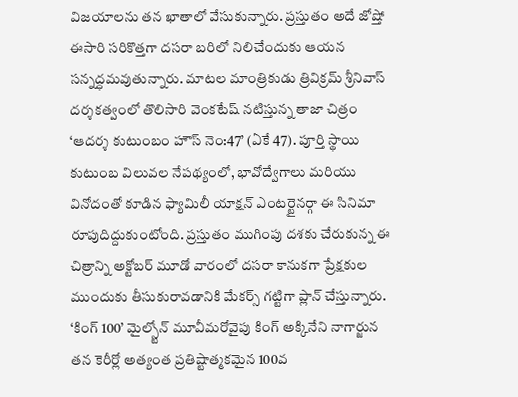విజయాలను తన ఖాతాలో వేసుకున్నారు. ప్రస్తుతం అదే జోష్తో ఈసారి సరికొత్తగా దసరా బరిలో నిలిచేందుకు ఆయన సన్నద్ధమవుతున్నారు. మాటల మాంత్రికుడు త్రివిక్రమ్ శ్రీనివాస్ దర్శకత్వంలో తొలిసారి వెంకటేష్ నటిస్తున్న తాజా చిత్రం ‘ఆదర్శ కుటుంబం హౌస్ నెం:47’ (ఏకే 47). పూర్తి స్థాయి కుటుంబ విలువల నేపథ్యంలో, భావోద్వేగాలు మరియు వినోదంతో కూడిన ఫ్యామిలీ యాక్షన్ ఎంటర్టైనర్గా ఈ సినిమా రూపుదిద్దుకుంటోంది. ప్రస్తుతం ముగింపు దశకు చేరుకున్న ఈ చిత్రాన్ని అక్టోబర్ మూడో వారంలో దసరా కానుకగా ప్రేక్షకుల ముందుకు తీసుకురావడానికి మేకర్స్ గట్టిగా ప్లాన్ చేస్తున్నారు. ‘కింగ్ 100’ మైల్స్టోన్ మూవీమరోవైపు కింగ్ అక్కినేని నాగార్జున తన కెరీర్లో అత్యంత ప్రతిష్టాత్మకమైన 100వ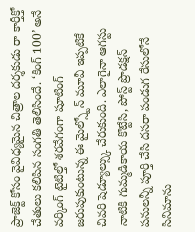ప్రాజెక్ట్ కోసం వైవిధ్యమైన చిత్రాల దర్శకుడు రా కార్తీక్తో చేతులు కలిపిన సంగతి తెలిసిందే. ‘కింగ్ 100’ అనే వర్కింగ్ టైటిల్తో శరవేగంగా షూటింగ్ జరుపుకుంటున్న ఈ మైల్స్టోన్ మూవీ ఇప్పటికే చివరి షెడ్యూల్స్కు చేరుకుంది. ఎలాగైనా ఆగస్టు నాటికి గుమ్మడికాయ కొట్టేసి, పోస్ట్ ప్రొడక్షన్ పనులన్నీ పూర్తి చేసి దసరా పండుగ రేసులోనే సినిమాను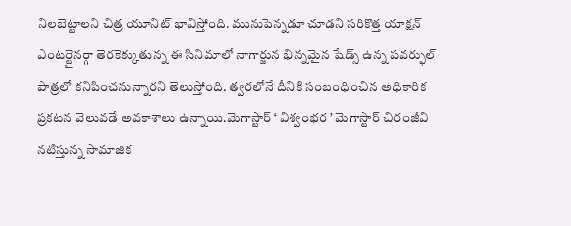నిలబెట్టాలని చిత్ర యూనిట్ భావిస్తోంది. మునుపెన్నడూ చూడని సరికొత్త యాక్షన్ ఎంటర్టైనర్గా తెరకెక్కుతున్న ఈ సినిమాలో నాగార్జున భిన్నమైన షేడ్స్ ఉన్న పవర్ఫుల్ పాత్రలో కనిపించనున్నారని తెలుస్తోంది. త్వరలోనే దీనికి సంబంధించిన అధికారిక ప్రకటన వెలువడే అవకాశాలు ఉన్నాయి.మెగాస్టార్ ‘ విశ్వంభర ’ మెగాస్టార్ చిరంజీవి నటిస్తున్న సామాజిక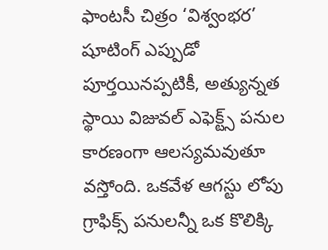ఫాంటసీ చిత్రం ‘విశ్వంభర’ షూటింగ్ ఎప్పుడో పూర్తయినప్పటికీ, అత్యున్నత స్థాయి విజువల్ ఎఫెక్ట్స్ పనుల కారణంగా ఆలస్యమవుతూ వస్తోంది. ఒకవేళ ఆగస్టు లోపు గ్రాఫిక్స్ పనులన్నీ ఒక కొలిక్కి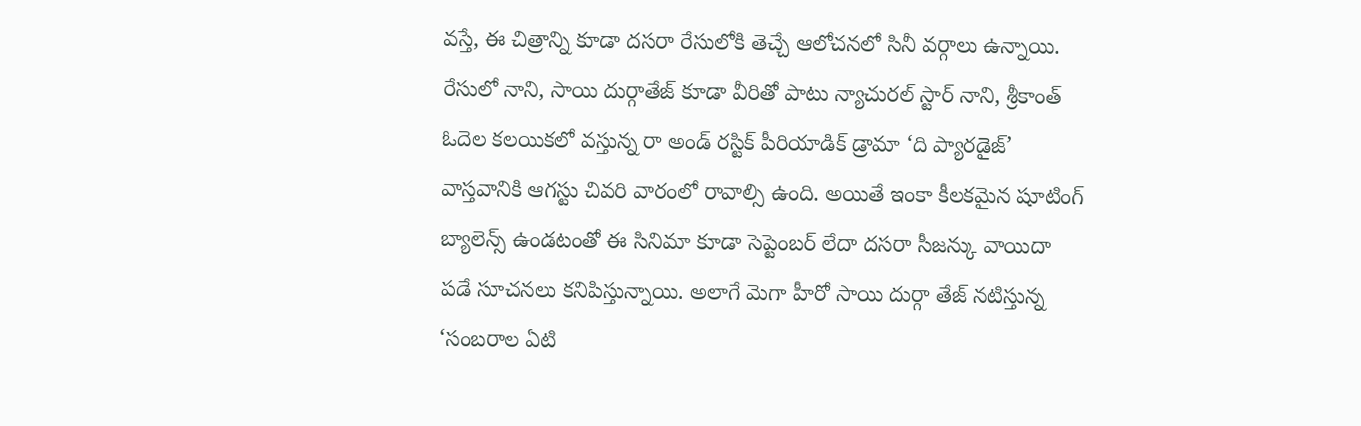వస్తే, ఈ చిత్రాన్ని కూడా దసరా రేసులోకి తెచ్చే ఆలోచనలో సినీ వర్గాలు ఉన్నాయి. రేసులో నాని, సాయి దుర్గాతేజ్ కూడా వీరితో పాటు న్యాచురల్ స్టార్ నాని, శ్రీకాంత్ ఓదెల కలయికలో వస్తున్న రా అండ్ రస్టిక్ పీరియాడిక్ డ్రామా ‘ది ప్యారడైజ్’ వాస్తవానికి ఆగస్టు చివరి వారంలో రావాల్సి ఉంది. అయితే ఇంకా కీలకమైన షూటింగ్ బ్యాలెన్స్ ఉండటంతో ఈ సినిమా కూడా సెప్టెంబర్ లేదా దసరా సీజన్కు వాయిదా పడే సూచనలు కనిపిస్తున్నాయి. అలాగే మెగా హీరో సాయి దుర్గా తేజ్ నటిస్తున్న ‘సంబరాల ఏటి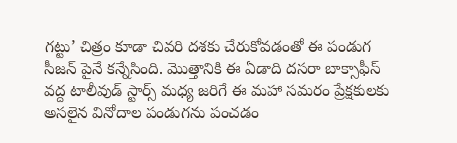గట్టు’ చిత్రం కూడా చివరి దశకు చేరుకోవడంతో ఈ పండుగ సీజన్ పైనే కన్నేసింది. మొత్తానికి ఈ ఏడాది దసరా బాక్సాఫీస్ వద్ద టాలీవుడ్ స్టార్స్ మధ్య జరిగే ఈ మహా సమరం ప్రేక్షకులకు అసలైన వినోదాల పండుగను పంచడం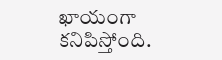ఖాయంగా కనిపిస్తోంది.